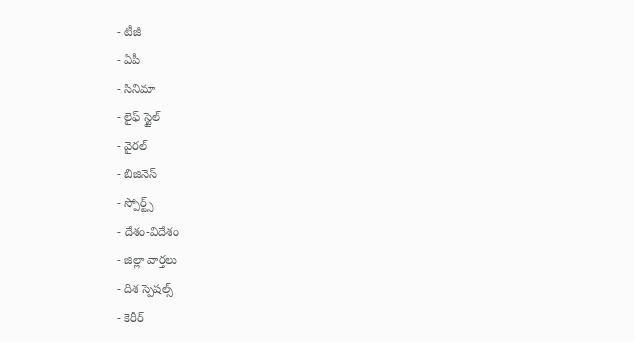- టీజీ
- ఏపీ
- సినిమా
- లైఫ్ స్టైల్
- వైరల్
- బిజినెస్
- స్పోర్ట్స్
- దేశం-విదేశం
- జిల్లా వార్తలు
- దిశ స్పెషల్స్
- కెరీర్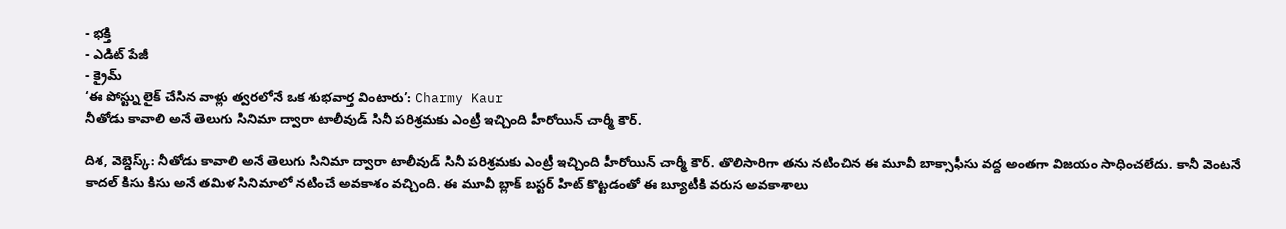- భక్తి
- ఎడిట్ పేజీ
- క్రైమ్
‘ఈ పోస్ట్ను లైక్ చేసిన వాళ్లు త్వరలోనే ఒక శుభవార్త వింటారు’: Charmy Kaur
నీతోడు కావాలి అనే తెలుగు సినిమా ద్వారా టాలీవుడ్ సినీ పరిశ్రమకు ఎంట్రీ ఇచ్చింది హీరోయిన్ చార్మీ కౌర్.

దిశ, వెబ్డెస్క్: నీతోడు కావాలి అనే తెలుగు సినిమా ద్వారా టాలీవుడ్ సినీ పరిశ్రమకు ఎంట్రీ ఇచ్చింది హీరోయిన్ చార్మీ కౌర్. తొలిసారిగా తను నటించిన ఈ మూవీ బాక్సాఫీసు వద్ద అంతగా విజయం సాధించలేదు. కానీ వెంటనే కాదల్ కిసు కిసు అనే తమిళ సినిమాలో నటించే అవకాశం వచ్చింది. ఈ మూవీ బ్లాక్ బస్టర్ హిట్ కొట్టడంతో ఈ బ్యూటీకి వరుస అవకాశాలు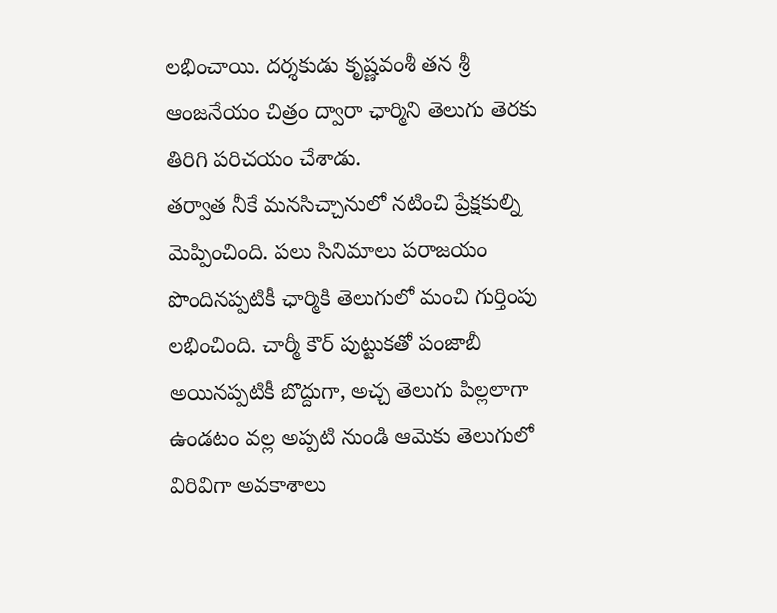లభించాయి. దర్శకుడు కృష్ణవంశీ తన శ్రీ ఆంజనేయం చిత్రం ద్వారా ఛార్మిని తెలుగు తెరకు తిరిగి పరిచయం చేశాడు.
తర్వాత నీకే మనసిచ్చానులో నటించి ప్రేక్షకుల్ని మెప్పించింది. పలు సినిమాలు పరాజయం పొందినప్పటికీ ఛార్మికి తెలుగులో మంచి గుర్తింపు లభించింది. చార్మీ కౌర్ పుట్టుకతో పంజాబీ అయినప్పటికీ బొద్దుగా, అచ్చ తెలుగు పిల్లలాగా ఉండటం వల్ల అప్పటి నుండి ఆమెకు తెలుగులో విరివిగా అవకాశాలు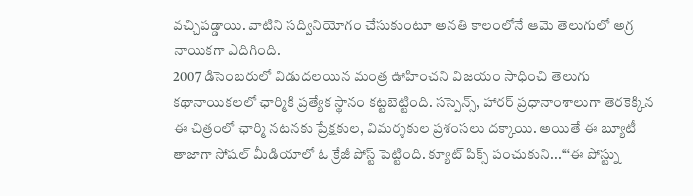వచ్చిపడ్డాయి. వాటిని సద్వినియోగం చేసుకుంటూ అనతి కాలంలోనే ఆమె తెలుగులో అగ్ర నాయికగా ఎదిగింది.
2007 డిసెంబరులో విడుదలయిన మంత్ర ఊహించని విజయం సాధించి తెలుగు కథానాయికలలో ఛార్మికి ప్రత్యేక స్థానం కట్టబెట్టింది. సస్పెన్స్, హారర్ ప్రధానాంశాలుగా తెరకెక్కిన ఈ చిత్రంలో ఛార్మి నటనకు ప్రేక్షకుల, విమర్శకుల ప్రశంసలు దక్కాయి. అయితే ఈ బ్యూటీ తాజాగా సోషల్ మీడియాలో ఓ క్రేజీ పోస్ట్ పెట్టింది. క్యూట్ పిక్స్ పంచుకుని...‘‘‘ఈ పోస్ట్ను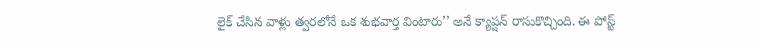లైక్ చేసిన వాళ్లు త్వరలోనే ఒక శుభవార్త వింటారు’’ అనే క్యాప్షన్ రాసుకొచ్చింది. ఈ పోస్ట్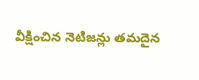వీక్షించిన నెటిజన్లు తమదైన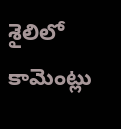శైలిలో కామెంట్లు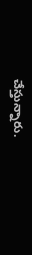చేస్తున్నారు.